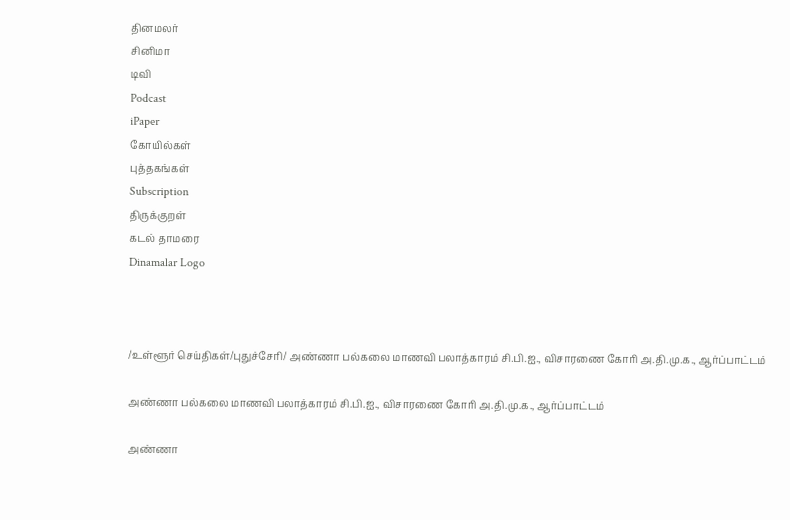தினமலர்
சினிமா
டிவி
Podcast
iPaper
கோயில்கள்
புத்தகங்கள்
Subscription
திருக்குறள்
கடல் தாமரை
Dinamalar Logo



/உள்ளூர் செய்திகள்/புதுச்சேரி/ அண்ணா பல்கலை மாணவி பலாத்காரம் சி.பி.ஐ., விசாரணை கோரி அ.தி.மு.க., ஆர்ப்பாட்டம்

அண்ணா பல்கலை மாணவி பலாத்காரம் சி.பி.ஐ., விசாரணை கோரி அ.தி.மு.க., ஆர்ப்பாட்டம்

அண்ணா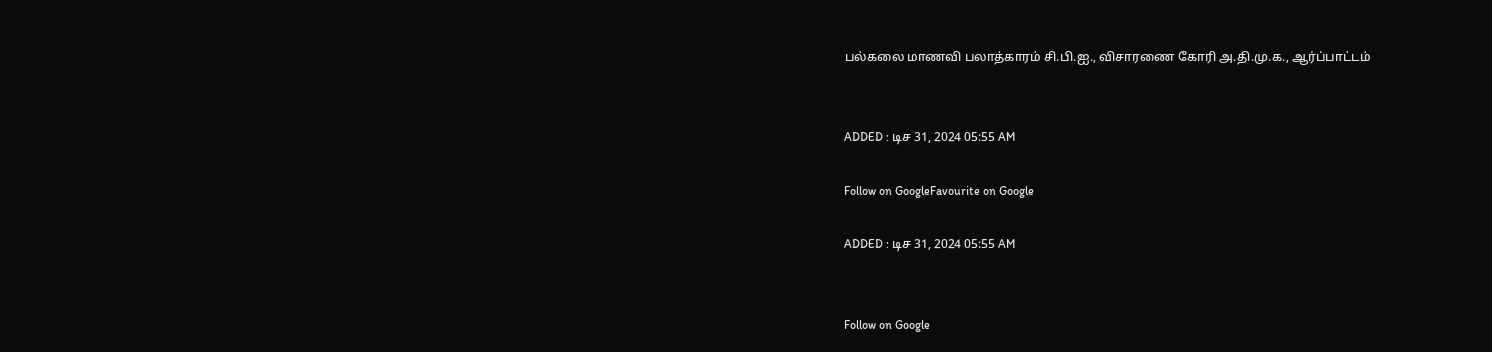பல்கலை மாணவி பலாத்காரம் சி.பி.ஐ., விசாரணை கோரி அ.தி.மு.க., ஆர்ப்பாட்டம்


ADDED : டிச 31, 2024 05:55 AM

Follow on GoogleFavourite on Google

ADDED : டிச 31, 2024 05:55 AM


Follow on Google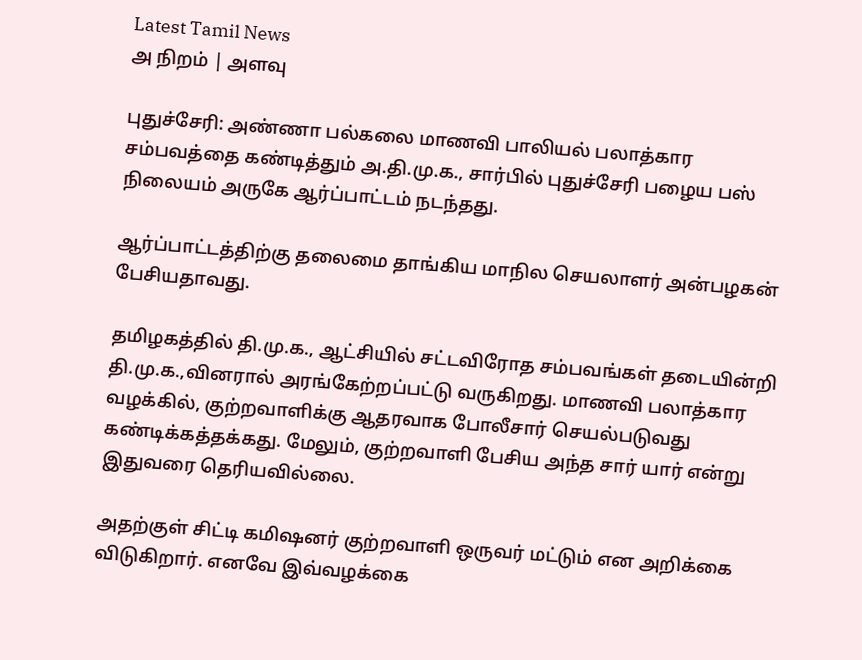Latest Tamil News
அ நிறம் | அளவு

புதுச்சேரி: அண்ணா பல்கலை மாணவி பாலியல் பலாத்கார சம்பவத்தை கண்டித்தும் அ.தி.மு.க., சார்பில் புதுச்சேரி பழைய பஸ் நிலையம் அருகே ஆர்ப்பாட்டம் நடந்தது.

ஆர்ப்பாட்டத்திற்கு தலைமை தாங்கிய மாநில செயலாளர் அன்பழகன் பேசியதாவது.

தமிழகத்தில் தி.மு.க., ஆட்சியில் சட்டவிரோத சம்பவங்கள் தடையின்றி தி.மு.க.,வினரால் அரங்கேற்றப்பட்டு வருகிறது. மாணவி பலாத்கார வழக்கில், குற்றவாளிக்கு ஆதரவாக போலீசார் செயல்படுவது கண்டிக்கத்தக்கது. மேலும், குற்றவாளி பேசிய அந்த சார் யார் என்று இதுவரை தெரியவில்லை.

அதற்குள் சிட்டி கமிஷனர் குற்றவாளி ஒருவர் மட்டும் என அறிக்கை விடுகிறார். எனவே இவ்வழக்கை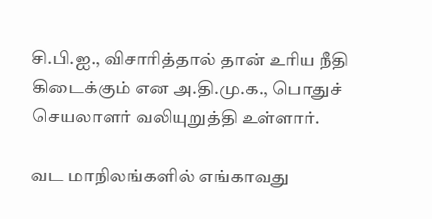சி.பி.ஐ., விசாரித்தால் தான் உரிய நீதி கிடைக்கும் என அ.தி.மு.க., பொதுச் செயலாளர் வலியுறுத்தி உள்ளார்.

வட மாநிலங்களில் எங்காவது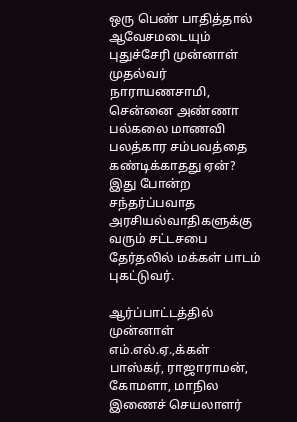ஒரு பெண் பாதித்தால் ஆவேசமடையும் புதுச்சேரி முன்னாள் முதல்வர் நாராயணசாமி, சென்னை அண்ணா பல்கலை மாணவி பலத்கார சம்பவத்தை கண்டிக்காதது ஏன்? இது போன்ற சந்தர்ப்பவாத அரசியல்வாதிகளுக்கு வரும் சட்டசபை தேர்தலில் மக்கள் பாடம் புகட்டுவர்.

ஆர்ப்பாட்டத்தில் முன்னாள் எம்.எல்.ஏ.,க்கள் பாஸ்கர், ராஜாராமன், கோமளா, மாநில இணைச் செயலாளர்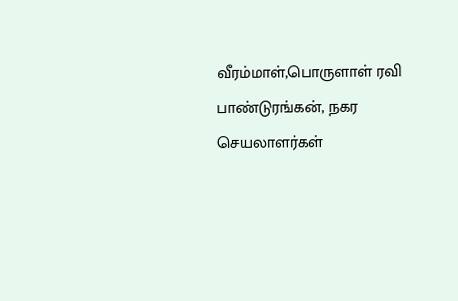வீரம்மாள்,பொருளாள் ரவி பாண்டுரங்கன், நகர செயலாளர்கள்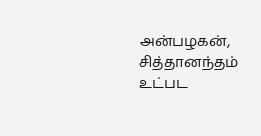அன்பழகன், சித்தானந்தம் உட்பட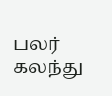பலர் கலந்து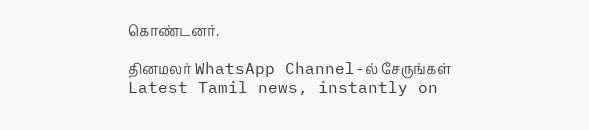கொண்டனர்.

தினமலர் WhatsApp Channel-ல் சேருங்கள்
Latest Tamil news, instantly on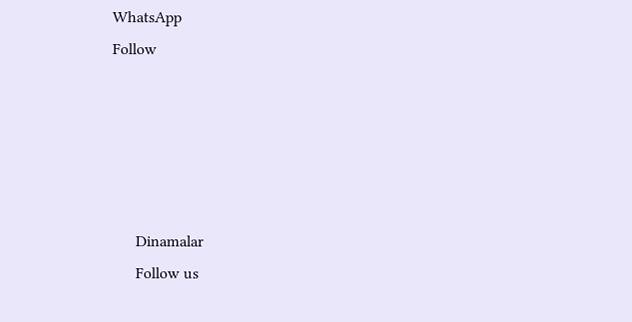WhatsApp
Follow





      Dinamalar
      Follow us